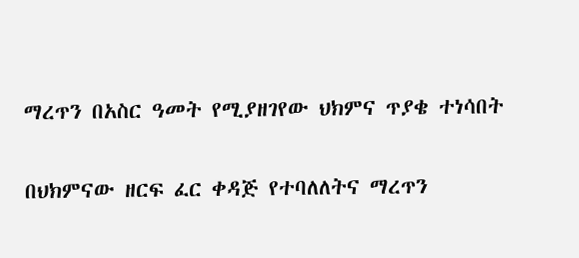ማረጥን በአስር ዓመት የሚያዘገየው ህክምና ጥያቄ ተነሳበት

በህክምናው ዘርፍ ፈር ቀዳጅ የተባለለትና ማረጥን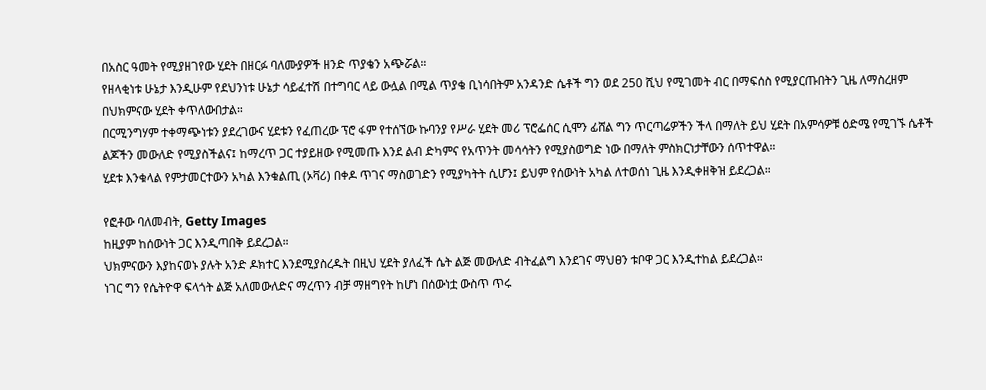በአስር ዓመት የሚያዘገየው ሂደት በዘርፉ ባለሙያዎች ዘንድ ጥያቄን አጭሯል።
የዘላቂነቱ ሁኔታ እንዲሁም የደህንነቱ ሁኔታ ሳይፈተሽ በተግባር ላይ ውሏል በሚል ጥያቄ ቢነሳበትም አንዳንድ ሴቶች ግን ወደ 250 ሺህ የሚገመት ብር በማፍሰስ የሚያርጡበትን ጊዜ ለማስረዘም በህክምናው ሂደት ቀጥለውበታል።
በርሚንግሃም ተቀማጭነቱን ያደረገውና ሂደቱን የፈጠረው ፕሮ ፋም የተሰኘው ኩባንያ የሥራ ሂደት መሪ ፕሮፌሰር ሲሞን ፊሸል ግን ጥርጣሬዎችን ችላ በማለት ይህ ሂደት በአምሳዎቹ ዕድሜ የሚገኙ ሴቶች ልጆችን መውለድ የሚያስችልና፤ ከማረጥ ጋር ተያይዘው የሚመጡ እንደ ልብ ድካምና የአጥንት መሳሳትን የሚያስወግድ ነው በማለት ምስክርነታቸውን ሰጥተዋል።
ሂደቱ እንቁላል የምታመርተውን አካል እንቁልጢ (ኦቫሪ) በቀዶ ጥገና ማስወገድን የሚያካትት ሲሆን፤ ይህም የሰውነት አካል ለተወሰነ ጊዜ እንዲቀዘቅዝ ይደረጋል።

የፎቶው ባለመብት, Getty Images
ከዚያም ከሰውነት ጋር እንዲጣበቅ ይደረጋል።
ህክምናውን እያከናወኑ ያሉት አንድ ዶክተር እንደሚያስረዱት በዚህ ሂደት ያለፈች ሴት ልጅ መውለድ ብትፈልግ እንደገና ማህፀን ቱቦዋ ጋር እንዲተከል ይደረጋል።
ነገር ግን የሴትዮዋ ፍላጎት ልጅ አለመውለድና ማረጥን ብቻ ማዘግየት ከሆነ በሰውነቷ ውስጥ ጥሩ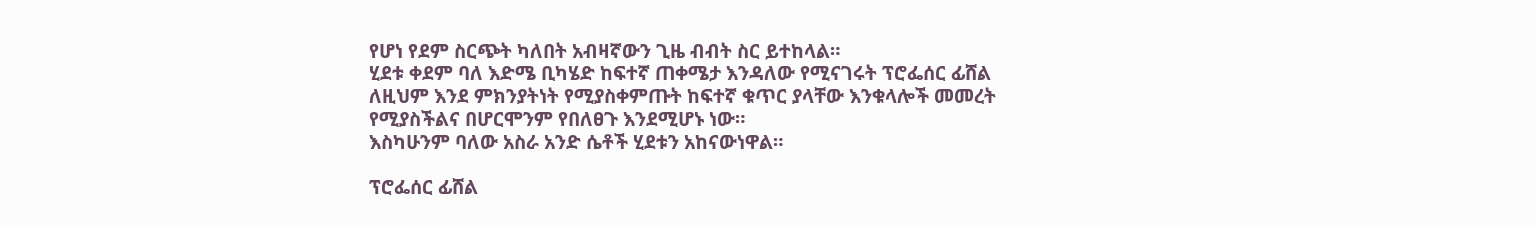የሆነ የደም ስርጭት ካለበት አብዛኛውን ጊዜ ብብት ስር ይተከላል።
ሂደቱ ቀደም ባለ እድሜ ቢካሄድ ከፍተኛ ጠቀሜታ እንዳለው የሚናገሩት ፕሮፌሰር ፊሸል ለዚህም እንደ ምክንያትነት የሚያስቀምጡት ከፍተኛ ቁጥር ያላቸው እንቁላሎች መመረት የሚያስችልና በሆርሞንም የበለፀጉ እንደሚሆኑ ነው።
እስካሁንም ባለው አስራ አንድ ሴቶች ሂደቱን አከናውነዋል።

ፕሮፌሰር ፊሸል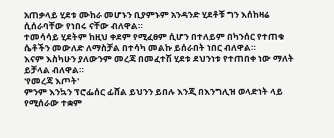አጠቃላይ ሂደቱ ሙከራ መሆኑን ቢያምኑም አንዳንድ ሂደቶቹ ግን እሰከዛሬ ሲሰራባቸው የነበሩ ናቸው ብለዋል።
ተመሳሳይ ሂደትም ከዚህ ቀደም የሚፈፀም ሲሆን በተለይም በካንሰር የተጠቁ ሴቶችን መውለድ ለማስቻል በተሳካ መልኩ ይሰራበት ነበር ብለዋል።
እናም እስካሁን ያለውንም መረጃ በመፈተሽ ሂደቱ ደህንነቱ የተጠበቀ ነው ማለት ይቻላል ብለዋል።
'የመረጃ እጦት'
ምንም እንኳን ፕሮፌሰር ፊሸል ይህንን ይበሉ እንጂ በእንግሊዝ ወላድነት ላይ የሚሰራው ተቋም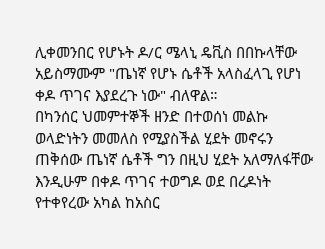ሊቀመንበር የሆኑት ዶ/ር ሜላኒ ዴቪስ በበኩላቸው አይስማሙም "ጤነኛ የሆኑ ሴቶች አላስፈላጊ የሆነ ቀዶ ጥገና እያደረጉ ነው" ብለዋል።
በካንሰር ህመምተኞች ዘንድ በተወሰነ መልኩ ወላድነትን መመለስ የሚያስችል ሂደት መኖሩን ጠቅሰው ጤነኛ ሴቶች ግን በዚህ ሂደት አለማለፋቸው እንዲሁም በቀዶ ጥገና ተወግዶ ወደ በረዶነት የተቀየረው አካል ከአስር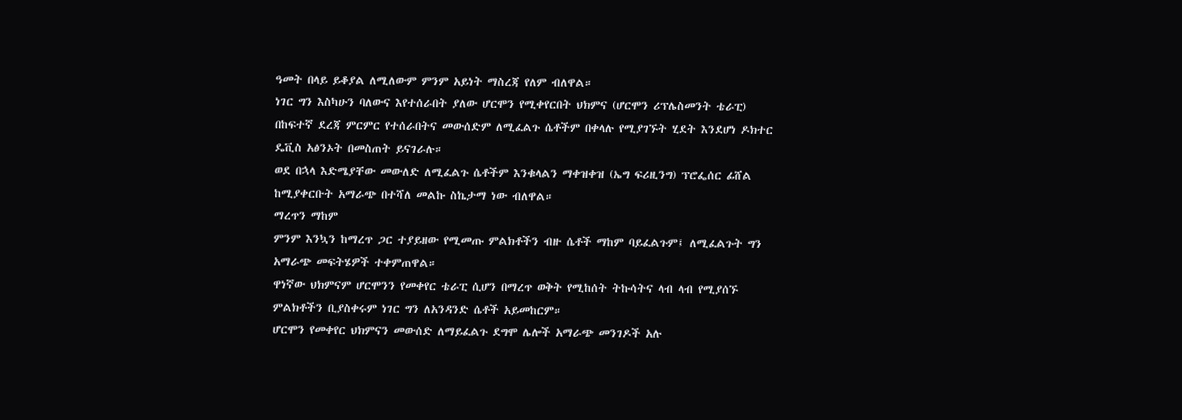ዓመት በላይ ይቆያል ለሚለውም ምንም አይነት ማስረጃ የለም ብለዋል።
ነገር ግን እስካሁን ባለውና እየተሰራበት ያለው ሆርሞን የሚቀየርበት ህክምና (ሆርሞን ሪፕሌስመንት ቴራፒ) በከፍተኛ ደረጃ ምርምር የተሰራበትና መውሰድም ለሚፈልጉ ሴቶችም በቀላሉ የሚያገኙት ሂደት እንደሆነ ዶክተር ዴቪስ አፅንኦት በመስጠት ይናገራሉ።
ወደ በኋላ እድሜያቸው መውለድ ለሚፈልጉ ሴቶችም እንቁላልን ማቀዝቀዝ (ኤግ ፍሪዚንግ) ፕሮፌሰር ፊሸል ከሚያቀርቡት አማራጭ በተሻለ መልኩ ስኬታማ ነው ብለዋል።
ማረጥን ማከም
ምንም እንኳን ከማረጥ ጋር ተያይዘው የሚመጡ ምልክቶችን ብዙ ሴቶች ማከም ባይፈልጉም፤ ለሚፈልጉት ግን አማራጭ መፍትሄዎች ተቀምጠዋል።
ዋነኛው ህክምናም ሆርሞንን የመቀየር ቴራፒ ሲሆን በማረጥ ወቅት የሚከሰት ትኩሳትና ላብ ላብ የሚያሰኙ ምልክቶችን ቢያስቀሩም ነገር ግን ለአንዳንድ ሴቶች አይመከርም።
ሆርሞን የመቀየር ህክምናን መውሰድ ለማይፈልጉ ደግሞ ሌሎች አማራጭ መንገዶች አሉ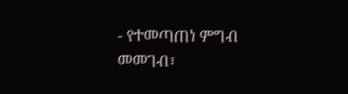- የተመጣጠነ ምግብ መመገብ፣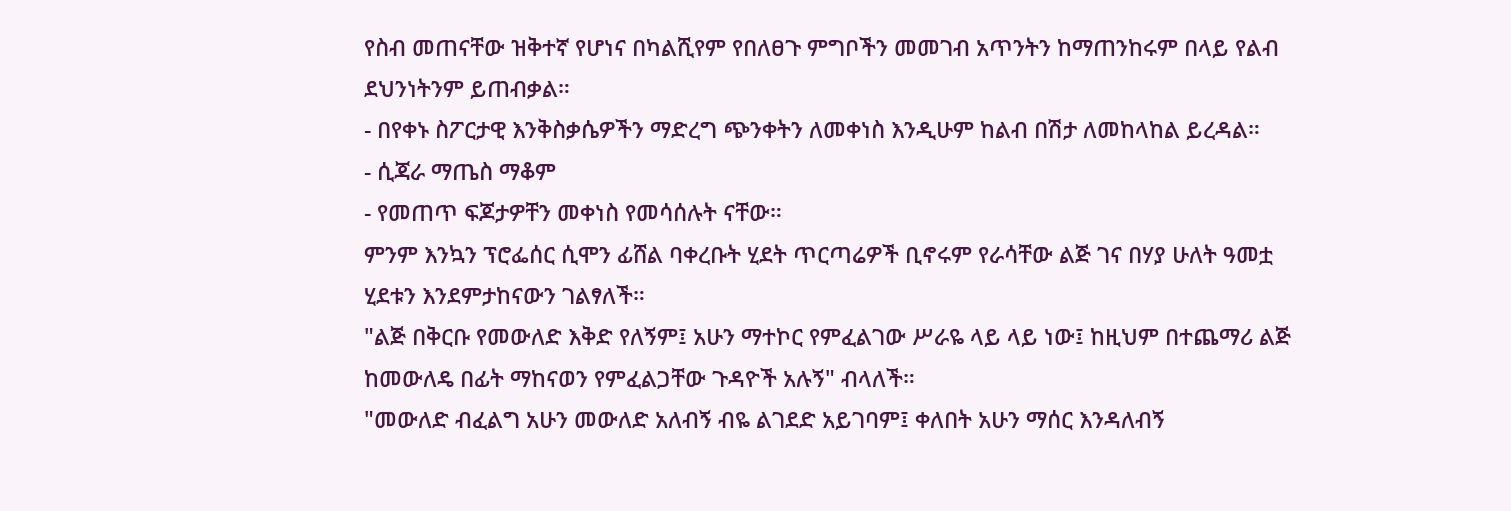የስብ መጠናቸው ዝቅተኛ የሆነና በካልሺየም የበለፀጉ ምግቦችን መመገብ አጥንትን ከማጠንከሩም በላይ የልብ ደህንነትንም ይጠብቃል።
- በየቀኑ ስፖርታዊ እንቅስቃሴዎችን ማድረግ ጭንቀትን ለመቀነስ እንዲሁም ከልብ በሽታ ለመከላከል ይረዳል።
- ሲጃራ ማጤስ ማቆም
- የመጠጥ ፍጆታዎቸን መቀነስ የመሳሰሉት ናቸው።
ምንም እንኳን ፕሮፌሰር ሲሞን ፊሸል ባቀረቡት ሂደት ጥርጣሬዎች ቢኖሩም የራሳቸው ልጅ ገና በሃያ ሁለት ዓመቷ ሂደቱን እንደምታከናውን ገልፃለች።
"ልጅ በቅርቡ የመውለድ እቅድ የለኝም፤ አሁን ማተኮር የምፈልገው ሥራዬ ላይ ላይ ነው፤ ከዚህም በተጨማሪ ልጅ ከመውለዴ በፊት ማከናወን የምፈልጋቸው ጉዳዮች አሉኝ" ብላለች።
"መውለድ ብፈልግ አሁን መውለድ አለብኝ ብዬ ልገደድ አይገባም፤ ቀለበት አሁን ማሰር እንዳለብኝ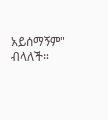አይሰማኝም" ብላለች።